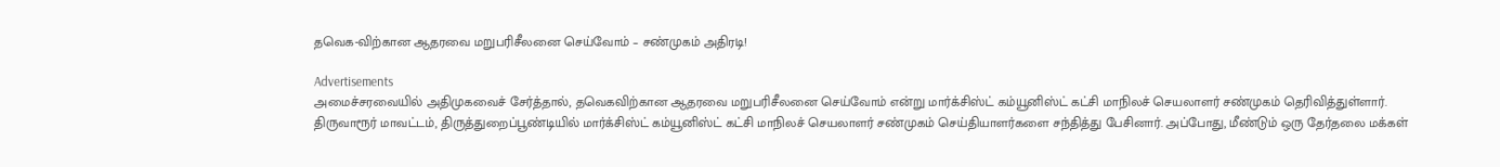தவெக-விற்கான ஆதரவை மறுபரிசீலனை செய்வோம் – சண்முகம் அதிரடி!

Advertisements
அமைச்சரவையில் அதிமுகவைச் சேர்த்தால், தவெகவிற்கான ஆதரவை மறுபரிசீலனை செய்வோம் என்று மார்க்சிஸ்ட் கம்யூனிஸ்ட் கட்சி மாநிலச் செயலாளர் சண்முகம் தெரிவித்துள்ளார்.
திருவாரூர் மாவட்டம், திருத்துறைப்பூண்டியில் மார்க்சிஸ்ட் கம்யூனிஸ்ட் கட்சி மாநிலச் செயலாளர் சண்முகம் செய்தியாளர்களை சந்தித்து பேசினார். அப்போது, மீண்டும் ஒரு தேர்தலை மக்கள்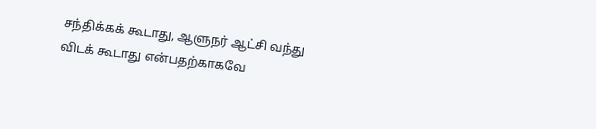சந்திக்கக் கூடாது, ஆளுநர் ஆட்சி வந்து விடக் கூடாது என்பதற்காகவே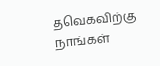தவெகவிற்கு நாங்கள்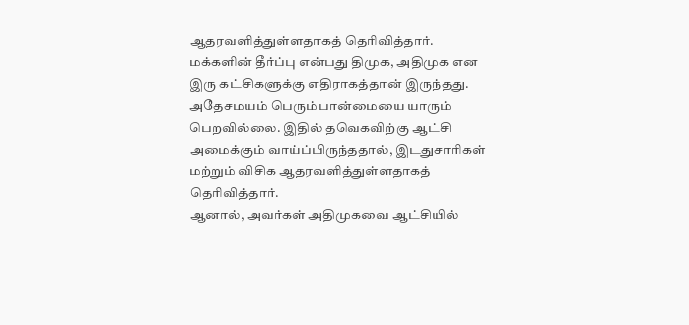ஆதரவளித்துள்ளதாகத் தெரிவித்தார்.
மக்களின் தீர்ப்பு என்பது திமுக, அதிமுக என இரு கட்சிகளுக்கு எதிராகத்தான் இருந்தது. அதேசமயம் பெரும்பான்மையை யாரும் பெறவில்லை. இதில் தவெகவிற்கு ஆட்சி அமைக்கும் வாய்ப்பிருந்ததால், இடதுசாரிகள் மற்றும் விசிக ஆதரவளித்துள்ளதாகத் தெரிவித்தார்.
ஆனால், அவர்கள் அதிமுகவை ஆட்சியில்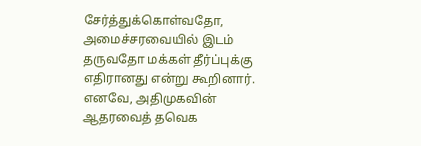சேர்த்துக்கொள்வதோ, அமைச்சரவையில் இடம் தருவதோ மக்கள் தீர்ப்புக்கு எதிரானது என்று கூறினார். எனவே, அதிமுகவின் ஆதரவைத் தவெக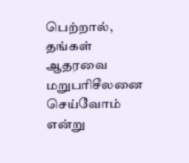பெற்றால், தங்கள் ஆதரவை மறுபரிசீலனை செய்வோம் என்று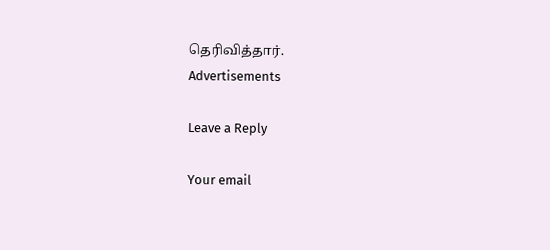தெரிவித்தார்.
Advertisements

Leave a Reply

Your email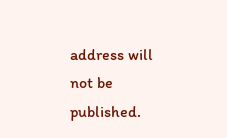address will not be published.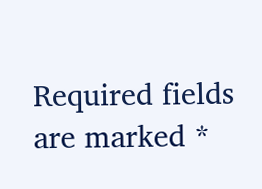Required fields are marked *